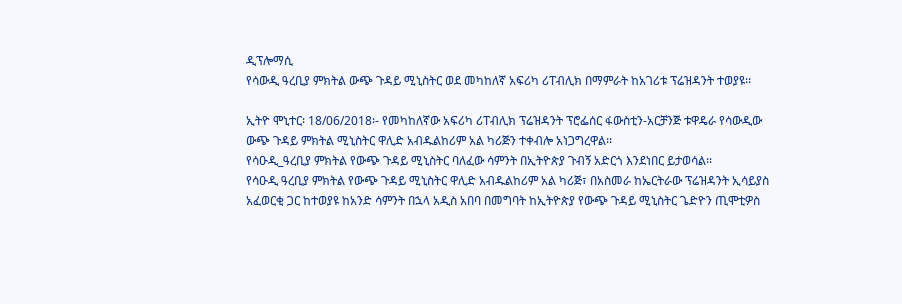ዲፕሎማሲ
የሳውዲ ዓረቢያ ምክትል ውጭ ጉዳይ ሚኒስትር ወደ መካከለኛ አፍሪካ ሪፐብሊክ በማምራት ከአገሪቱ ፕሬዝዳንት ተወያዩ፡፡

ኢትዮ ሞኒተር፡ 18/06/2018፡- የመካከለኛው አፍሪካ ሪፐብሊክ ፕሬዝዳንት ፕሮፌሰር ፋውስቲን-አርቻንጅ ቱዋዴራ የሳውዲው ውጭ ጉዳይ ምክትል ሚኒስትር ዋሊድ አብዱልከሪም አል ካሪጅን ተቀብሎ አነጋግረዋል፡፡
የሳዑዲ_ዓረቢያ ምክትል የውጭ ጉዳይ ሚኒስትር ባለፈው ሳምንት በኢትዮጵያ ጉብኝ አድርጎ እንደነበር ይታወሳል፡፡
የሳዑዲ ዓረቢያ ምክትል የውጭ ጉዳይ ሚኒስትር ዋሊድ አብዱልከሪም አል ካሪጅ፣ በአስመራ ከኤርትራው ፕሬዝዳንት ኢሳይያስ አፈወርቂ ጋር ከተወያዩ ከአንድ ሳምንት በኋላ አዲስ አበባ በመግባት ከኢትዮጵያ የውጭ ጉዳይ ሚኒስትር ጌድዮን ጢሞቲዎስ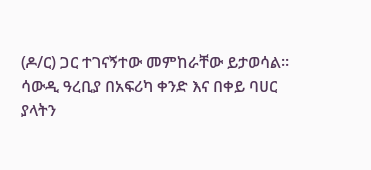(ዶ/ር) ጋር ተገናኝተው መምከራቸው ይታወሳል።
ሳውዲ ዓረቢያ በአፍሪካ ቀንድ እና በቀይ ባሀር ያላትን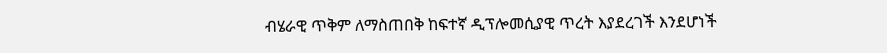ብሄራዊ ጥቅም ለማስጠበቅ ከፍተኛ ዲፕሎመሲያዊ ጥረት እያደረገች እንደሆነች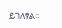ይገለፃል፡፡